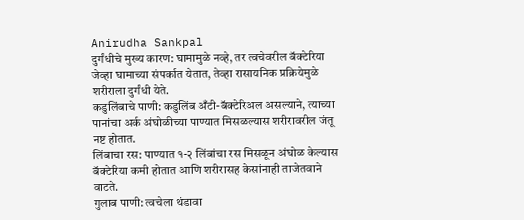Anirudha Sankpal
दुर्गंधीचे मुख्य कारण: घामामुळे नव्हे, तर त्वचेवरील बॅक्टेरिया जेव्हा घामाच्या संपर्कात येतात, तेव्हा रासायनिक प्रक्रियेमुळे शरीराला दुर्गंधी येते.
कडुलिंबाचे पाणी: कडुलिंब अँटी-बॅक्टेरिअल असल्याने, त्याच्या पानांचा अर्क अंघोळीच्या पाण्यात मिसळल्यास शरीरावरील जंतू नष्ट होतात.
लिंबाचा रस: पाण्यात १-२ लिंबांचा रस मिसळून अंघोळ केल्यास बॅक्टेरिया कमी होतात आणि शरीरासह केसांनाही ताजेतवाने वाटते.
गुलाब पाणी: त्वचेला थंडावा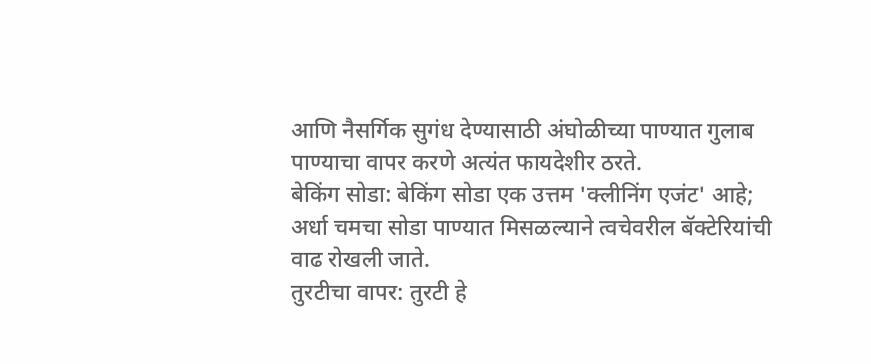आणि नैसर्गिक सुगंध देण्यासाठी अंघोळीच्या पाण्यात गुलाब पाण्याचा वापर करणे अत्यंत फायदेशीर ठरते.
बेकिंग सोडा: बेकिंग सोडा एक उत्तम 'क्लीनिंग एजंट' आहे; अर्धा चमचा सोडा पाण्यात मिसळल्याने त्वचेवरील बॅक्टेरियांची वाढ रोखली जाते.
तुरटीचा वापर: तुरटी हे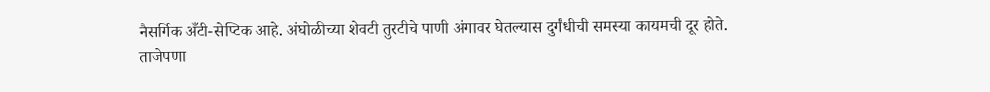नैसर्गिक अँटी-सेप्टिक आहे. अंघोळीच्या शेवटी तुरटीचे पाणी अंगावर घेतल्यास दुर्गंधीची समस्या कायमची दूर होते.
ताजेपणा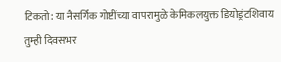टिकतो: या नैसर्गिक गोष्टींच्या वापरामुळे केमिकलयुक्त डियोड्रंटशिवाय तुम्ही दिवसभर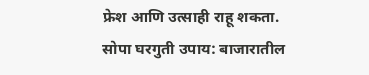फ्रेश आणि उत्साही राहू शकता.
सोपा घरगुती उपाय: बाजारातील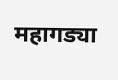महागड्या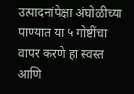उत्पादनांपेक्षा अंघोळीच्या पाण्यात या ५ गोष्टींचा वापर करणे हा स्वस्त आणि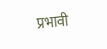प्रभावी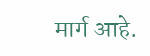मार्ग आहे.